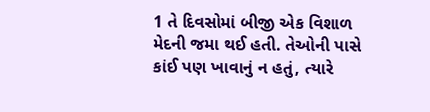1 તે દિવસોમાં બીજી એક વિશાળ મેદની જમા થઈ હતી. તેઓની પાસે કાંઈ પણ ખાવાનું ન હતું, ત્યારે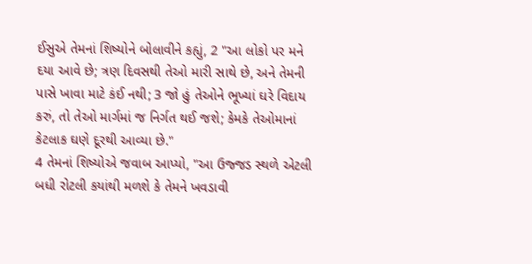ઈસુએ તેમનાં શિષ્યોને બોલાવીને કહ્યું, 2 "આ લોકો પર મને દયા આવે છે; ત્રણ દિવસથી તેઓ મારી સાથે છે, અને તેમની પાસે ખાવા માટે કંઈ નથી; 3 જો હું તેઓને ભૂખ્યાં ઘરે વિદાય કરું, તો તેઓ માર્ગમાં જ નિર્ગત થઈ જશે; કેમકે તેઓમાનાં કેટલાક ઘણે દૂરથી આવ્યા છે."
4 તેમનાં શિષ્યોએ જવાબ આપ્યો, "આ ઉજ્જડ સ્થળે એટલી બધી રોટલી કયાંથી મળશે કે તેમને ખવડાવી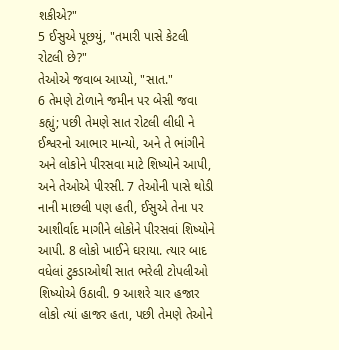શકીએ?"
5 ઈસુએ પૂછયું, "તમારી પાસે કેટલી રોટલી છે?"
તેઓએ જવાબ આપ્યો, "સાત."
6 તેમણે ટોળાને જમીન પર બેસી જવા કહ્યું; પછી તેમણે સાત રોટલી લીધી ને ઈશ્વરનો આભાર માન્યો, અને તે ભાંગીને અને લોકોને પીરસવા માટે શિષ્યોને આપી, અને તેઓએ પીરસી. 7 તેઓની પાસે થોડી નાની માછલી પણ હતી, ઈસુએ તેના પર આશીર્વાદ માગીને લોકોને પીરસવાં શિષ્યોને આપી. 8 લોકો ખાઈને ઘરાયા. ત્યાર બાદ વધેલાં ટુકડાઓથી સાત ભરેલી ટોપલીઓ શિષ્યોએ ઉઠાવી. 9 આશરે ચાર હજાર લોકો ત્યાં હાજર હતા, પછી તેમણે તેઓને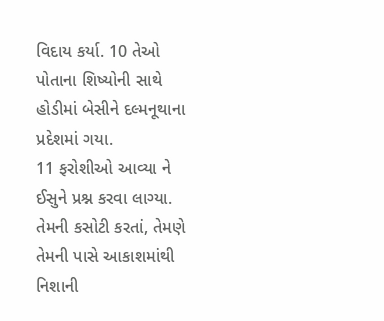વિદાય કર્યા. 10 તેઓ પોતાના શિષ્યોની સાથે હોડીમાં બેસીને દલ્મનૂથાના પ્રદેશમાં ગયા.
11 ફરોશીઓ આવ્યા ને ઈસુને પ્રશ્ન કરવા લાગ્યા. તેમની કસોટી કરતાં, તેમણે તેમની પાસે આકાશમાંથી નિશાની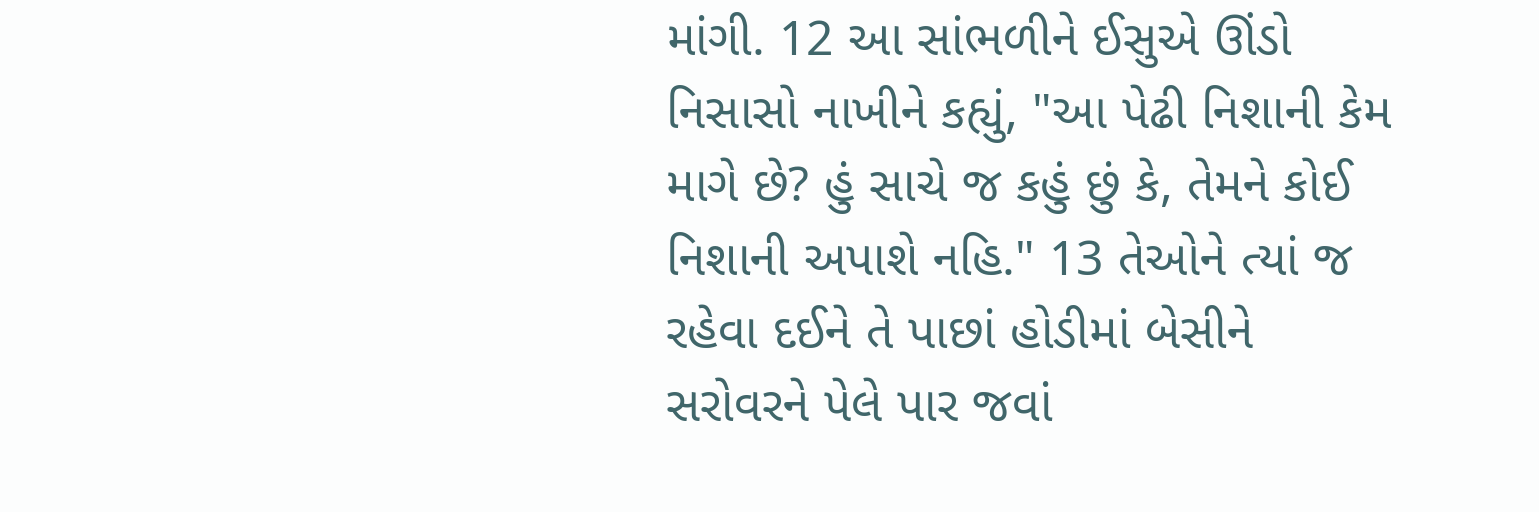માંગી. 12 આ સાંભળીને ઈસુએ ઊંડો નિસાસો નાખીને કહ્યું, "આ પેઢી નિશાની કેમ માગે છે? હું સાચે જ કહું છું કે, તેમને કોઈ નિશાની અપાશે નહિ." 13 તેઓને ત્યાં જ રહેવા દઈને તે પાછાં હોડીમાં બેસીને સરોવરને પેલે પાર જવાં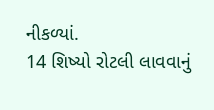નીકળ્યાં.
14 શિષ્યો રોટલી લાવવાનું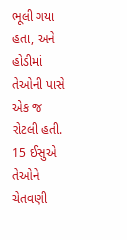ભૂલી ગયા હતા, અને હોડીમાં તેઓની પાસે એક જ રોટલી હતી. 15 ઈસુએ તેઓને ચેતવણી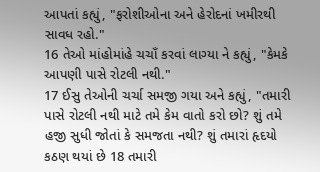આપતાં કહ્યું, "ફરોશીઓના અને હેરોદનાં ખમીરથી સાવધ રહો."
16 તેઓ માંહોમાંહે ચચાઁ કરવાં લાગ્યા ને કહ્યું, "કેમકે આપણી પાસે રોટલી નથી."
17 ઈસુ તેઓની ચર્ચા સમજી ગયા અને કહ્યું, "તમારી પાસે રોટલી નથી માટે તમે કેમ વાતો કરો છો? શું તમે હજી સુધી જોતાં કે સમજતા નથી? શું તમારાં હૃદયો કઠણ થયાં છે 18 તમારી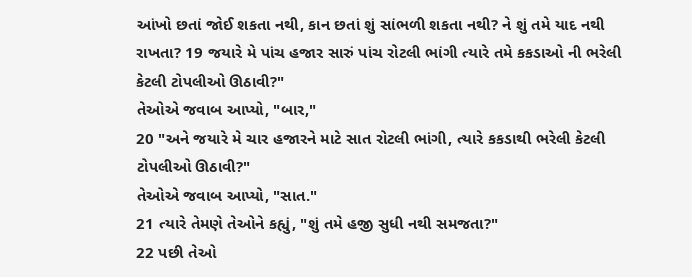આંખો છતાં જોઈ શકતા નથી, કાન છતાં શું સાંભળી શકતા નથી? ને શું તમે યાદ નથી રાખતા? 19 જયારે મે પાંચ હજાર સારું પાંચ રોટલી ભાંગી ત્યારે તમે કકડાઓ ની ભરેલી કેટલી ટોપલીઓ ઊઠાવી?"
તેઓએ જવાબ આપ્યો, "બાર,"
20 "અને જયારે મે ચાર હજારને માટે સાત રોટલી ભાંગી, ત્યારે કકડાથી ભરેલી કેટલી ટોપલીઓ ઊઠાવી?"
તેઓએ જવાબ આપ્યો, "સાત."
21 ત્યારે તેમણે તેઓને કહ્યું, "શું તમે હજી સુધી નથી સમજતા?"
22 પછી તેઓ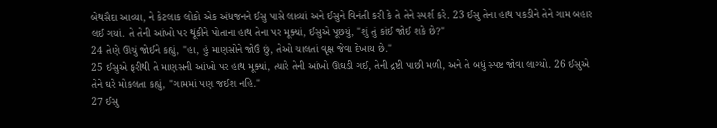બેથસૈદા આવ્યા, ને કેટલાક લોકો એક અંધજનને ઈસુ પાસે લાવ્યાં અને ઈસુને વિનંતી કરી કે તે તેને સ્પર્શ કરે. 23 ઈસુ તેના હાથ પકડીને તેને ગામ બહાર લઈ ગયાં. તે તેની આંખો પર થૂંકીને પોતાના હાથ તેના પર મૂક્યાં, ઈસુએ પૂછયું, "શું તું કાંઈ જોઈ શકે છે?"
24 તેણે ઊંચું જોઈને કહ્યું, "હા, હું માણસોને જોઉં છું, તેઓ ચાલતાં વૃક્ષ જેવા દેખાય છે."
25 ઈસુએ ફરીથી તે માણસની આંખો પર હાથ મૂક્યાં, ત્યારે તેની આંખો ઊઘડી ગઈ, તેની દ્રષ્ટી પાછી મળી, અને તે બધું સ્પષ્ટ જોવા લાગ્યો. 26 ઈસુએ તેને ઘરે મોકલતા કહ્યું, "ગામમાં પણ જઈશ નહિ."
27 ઈસુ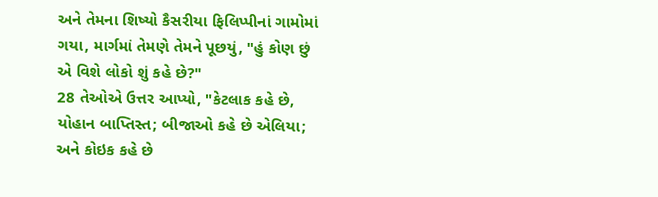અને તેમના શિષ્યો કૈસરીયા ફિલિપ્પીનાં ગામોમાં ગયા, માર્ગમાં તેમણે તેમને પૂછયું, "હું કોણ છું એ વિશે લોકો શું કહે છે?"
28 તેઓએ ઉત્તર આપ્યો, "કેટલાક કહે છે, યોહાન બાપ્તિસ્ત; બીજાઓ કહે છે એલિયા; અને કોઇક કહે છે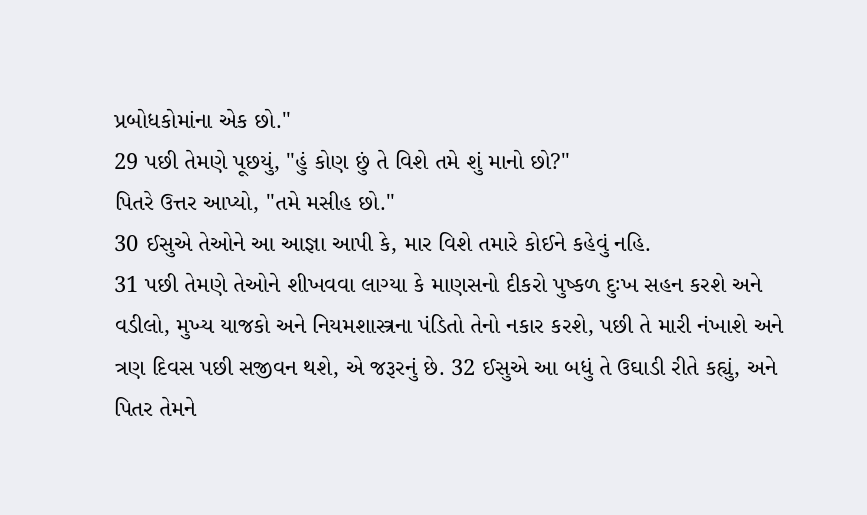પ્રબોધકોમાંના એક છો."
29 પછી તેમણે પૂછયું, "હું કોણ છું તે વિશે તમે શું માનો છો?"
પિતરે ઉત્તર આપ્યો, "તમે મસીહ છો."
30 ઈસુએ તેઓને આ આજ્ઞા આપી કે, માર વિશે તમારે કોઈને કહેવું નહિ.
31 પછી તેમણે તેઓને શીખવવા લાગ્યા કે માણસનો દીકરો પુષ્કળ દુઃખ સહન કરશે અને વડીલો, મુખ્ય યાજકો અને નિયમશાસ્ત્રના પંડિતો તેનો નકાર કરશે, પછી તે મારી નંખાશે અને ત્રણ દિવસ પછી સજીવન થશે, એ જરૂરનું છે. 32 ઈસુએ આ બધું તે ઉઘાડી રીતે કહ્યું, અને પિતર તેમને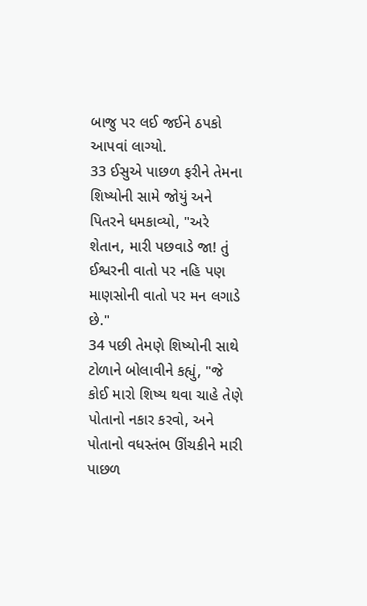બાજુ પર લઈ જઈને ઠપકો આપવાં લાગ્યો.
33 ઈસુએ પાછળ ફરીને તેમના શિષ્યોની સામે જોયું અને પિતરને ધમકાવ્યો, "અરે શેતાન, મારી પછવાડે જા! તું ઈશ્વરની વાતો પર નહિ પણ માણસોની વાતો પર મન લગાડે છે."
34 પછી તેમણે શિષ્યોની સાથે ટોળાને બોલાવીને કહ્યું, "જે કોઈ મારો શિષ્ય થવા ચાહે તેણે પોતાનો નકાર કરવો, અને પોતાનો વધસ્તંભ ઊંચકીને મારી પાછળ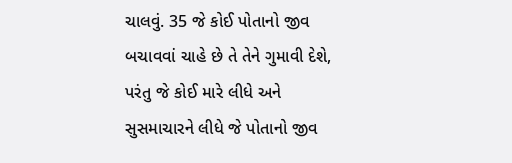ચાલવું. 35 જે કોઈ પોતાનો જીવ બચાવવાં ચાહે છે તે તેને ગુમાવી દેશે, પરંતુ જે કોઈ મારે લીધે અને સુસમાચારને લીધે જે પોતાનો જીવ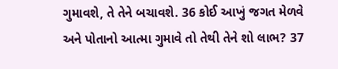ગુમાવશે, તે તેને બચાવશે. 36 કોઈ આખું જગત મેળવે અને પોતાનો આત્મા ગુમાવે તો તેથી તેને શો લાભ? 37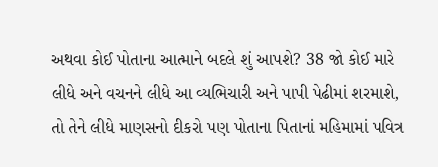અથવા કોઈ પોતાના આત્માને બદલે શું આપશે? 38 જો કોઈ મારે લીધે અને વચનને લીધે આ વ્યભિચારી અને પાપી પેઢીમાં શરમાશે, તો તેને લીધે માણસનો દીકરો પણ પોતાના પિતાનાં મહિમામાં પવિત્ર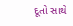દૂતો સાથે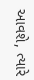આવશે, ત્યારે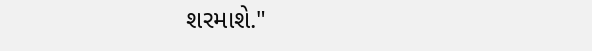શરમાશે."